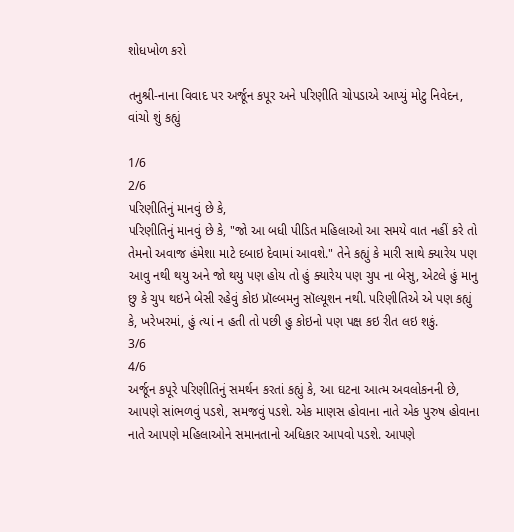શોધખોળ કરો

તનુશ્રી-નાના વિવાદ પર અર્જૂન કપૂર અને પરિણીતિ ચોપડાએ આપ્યું મોટુ નિવેદન, વાંચો શું કહ્યું

1/6
2/6
પરિણીતિનું માનવું છે કે,
પરિણીતિનું માનવું છે કે, "જો આ બધી પીડિત મહિલાઓ આ સમયે વાત નહીં કરે તો તેમનો અવાજ હંમેશા માટે દબાઇ દેવામાં આવશે." તેને કહ્યું કે મારી સાથે ક્યારેય પણ આવુ નથી થયુ અને જો થયુ પણ હોય તો હું ક્યારેય પણ ચુપ ના બેસુ, એટલે હું માનુ છુ કે ચુપ થઇને બેસી રહેવું કોઇ પ્રૉલ્બમનુ સૉલ્યૂશન નથી. પરિણીતિએ એ પણ કહ્યું કે, ખરેખરમાં, હું ત્યાં ન હતી તો પછી હુ કોઇનો પણ પક્ષ કઇ રીત લઇ શકું.
3/6
4/6
અર્જૂન કપૂરે પરિણીતિનું સમર્થન કરતાં કહ્યું કે, આ ઘટના આત્મ અવલોકનની છે, આપણે સાંભળવું પડશે, સમજવું પડશે. એક માણસ હોવાના નાતે એક પુરુષ હોવાના નાતે આપણે મહિલાઓને સમાનતાનો અધિકાર આપવો પડશે. આપણે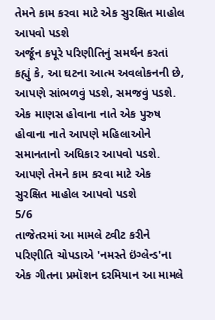તેમને કામ કરવા માટે એક સુરક્ષિત માહોલ આપવો પડશે
અર્જૂન કપૂરે પરિણીતિનું સમર્થન કરતાં કહ્યું કે, આ ઘટના આત્મ અવલોકનની છે, આપણે સાંભળવું પડશે, સમજવું પડશે. એક માણસ હોવાના નાતે એક પુરુષ હોવાના નાતે આપણે મહિલાઓને સમાનતાનો અધિકાર આપવો પડશે. આપણે તેમને કામ કરવા માટે એક સુરક્ષિત માહોલ આપવો પડશે
5/6
તાજેતરમાં આ મામલે ટ્વીટ કરીને પરિણીતિ ચોપડાએ 'નમસ્તે ઇંગ્લેન્ડ'ના એક ગીતના પ્રમૉશન દરમિયાન આ મામલે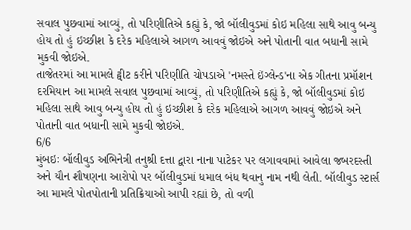સવાલ પુછવામાં આવ્યું, તો પરિણીતિએ કહ્યું કે, જો બૉલીવુડમાં કોઇ મહિલા સાથે આવુ બન્યુ હોય તો હું ઇચ્છીશ કે દરેક મહિલાએ આગળ આવવું જોઇએ અને પોતાની વાત બધાની સામે મુકવી જોઇએ.
તાજેતરમાં આ મામલે ટ્વીટ કરીને પરિણીતિ ચોપડાએ 'નમસ્તે ઇંગ્લેન્ડ'ના એક ગીતના પ્રમૉશન દરમિયાન આ મામલે સવાલ પુછવામાં આવ્યું, તો પરિણીતિએ કહ્યું કે, જો બૉલીવુડમાં કોઇ મહિલા સાથે આવુ બન્યુ હોય તો હું ઇચ્છીશ કે દરેક મહિલાએ આગળ આવવું જોઇએ અને પોતાની વાત બધાની સામે મુકવી જોઇએ.
6/6
મુંબઇઃ બૉલીવુડ અભિનેત્રી તનુશ્રી દત્તા દ્વારા નાના પાટેકર પર લગાવવામાં આવેલા જબરદસ્તી અને યૌન શૌષણના આરોપો પર બૉલીવુડમાં ધમાલ બંધ થવાનુ નામ નથી લેતી. બૉલીવુડ સ્ટાર્સ આ મામલે પોતપોતાની પ્રતિક્રિયાઓ આપી રહ્યાં છે, તો વળી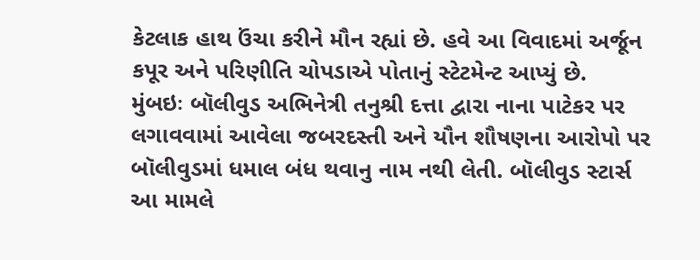કેટલાક હાથ ઉંચા કરીને મૌન રહ્યાં છે. હવે આ વિવાદમાં અર્જૂન કપૂર અને પરિણીતિ ચોપડાએ પોતાનું સ્ટેટમેન્ટ આપ્યું છે.
મુંબઇઃ બૉલીવુડ અભિનેત્રી તનુશ્રી દત્તા દ્વારા નાના પાટેકર પર લગાવવામાં આવેલા જબરદસ્તી અને યૌન શૌષણના આરોપો પર બૉલીવુડમાં ધમાલ બંધ થવાનુ નામ નથી લેતી. બૉલીવુડ સ્ટાર્સ આ મામલે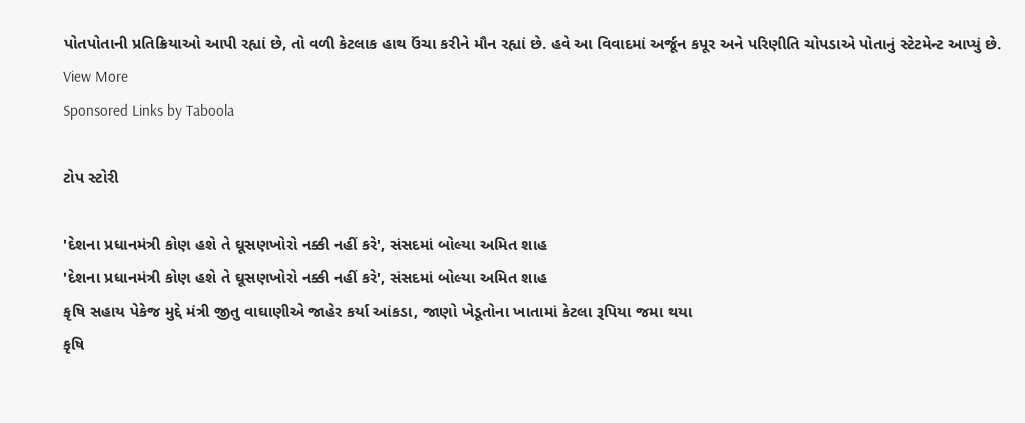પોતપોતાની પ્રતિક્રિયાઓ આપી રહ્યાં છે, તો વળી કેટલાક હાથ ઉંચા કરીને મૌન રહ્યાં છે. હવે આ વિવાદમાં અર્જૂન કપૂર અને પરિણીતિ ચોપડાએ પોતાનું સ્ટેટમેન્ટ આપ્યું છે.
View More
Sponsored Links by Taboola

ટોપ સ્ટોરી

'દેશના પ્રધાનમંત્રી કોણ હશે તે ઘૂસણખોરો નક્કી નહીં કરે', સંસદમાં બોલ્યા અમિત શાહ
'દેશના પ્રધાનમંત્રી કોણ હશે તે ઘૂસણખોરો નક્કી નહીં કરે', સંસદમાં બોલ્યા અમિત શાહ
કૃષિ સહાય પેકેજ મુદ્દે મંત્રી જીતુ વાઘાણીએ જાહેર કર્યા આંકડા, જાણો ખેડૂતોના ખાતામાં કેટલા રૂપિયા જમા થયા
કૃષિ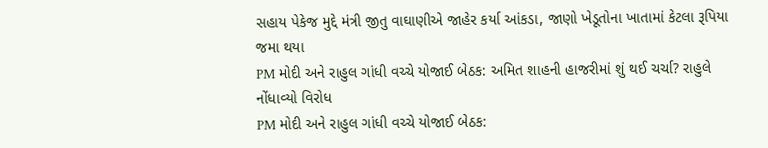સહાય પેકેજ મુદ્દે મંત્રી જીતુ વાઘાણીએ જાહેર કર્યા આંકડા, જાણો ખેડૂતોના ખાતામાં કેટલા રૂપિયા જમા થયા
PM મોદી અને રાહુલ ગાંધી વચ્ચે યોજાઈ બેઠક: અમિત શાહની હાજરીમાં શું થઈ ચર્ચા? રાહુલે નોંધાવ્યો વિરોધ
PM મોદી અને રાહુલ ગાંધી વચ્ચે યોજાઈ બેઠક: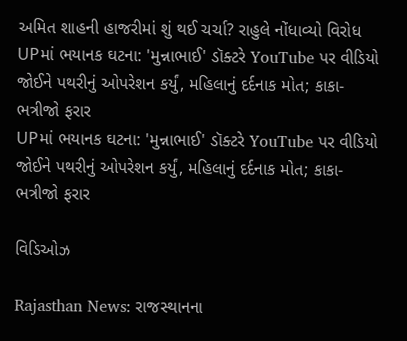અમિત શાહની હાજરીમાં શું થઈ ચર્ચા? રાહુલે નોંધાવ્યો વિરોધ
UPમાં ભયાનક ઘટના: 'મુન્નાભાઈ' ડૉક્ટરે YouTube પર વીડિયો જોઈને પથરીનું ઓપરેશન કર્યું, મહિલાનું દર્દનાક મોત; કાકા-ભત્રીજો ફરાર
UPમાં ભયાનક ઘટના: 'મુન્નાભાઈ' ડૉક્ટરે YouTube પર વીડિયો જોઈને પથરીનું ઓપરેશન કર્યું, મહિલાનું દર્દનાક મોત; કાકા-ભત્રીજો ફરાર

વિડિઓઝ

Rajasthan News: રાજસ્થાનના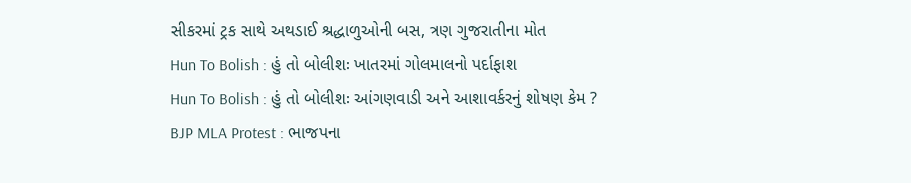સીકરમાં ટ્રક સાથે અથડાઈ શ્રદ્ધાળુઓની બસ, ત્રણ ગુજરાતીના મોત
Hun To Bolish : હું તો બોલીશઃ ખાતરમાં ગોલમાલનો પર્દાફાશ
Hun To Bolish : હું તો બોલીશઃ આંગણવાડી અને આશાવર્કરનું શોષણ કેમ ?
BJP MLA Protest : ભાજપના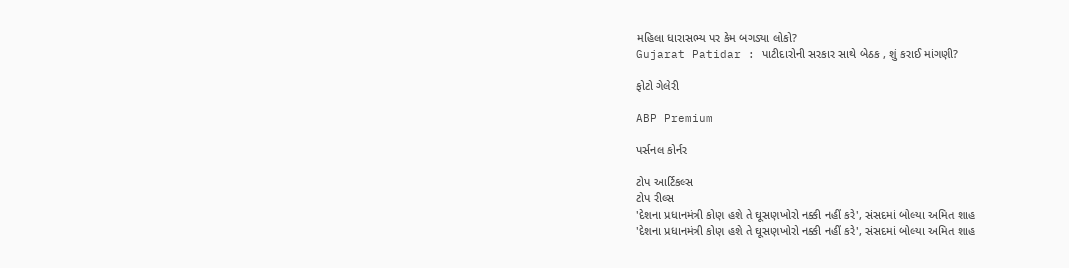મહિલા ધારાસભ્ય પર કેમ બગડ્યા લોકો?
Gujarat Patidar : પાટીદારોની સરકાર સાથે બેઠક , શું કરાઈ માંગણી?

ફોટો ગેલેરી

ABP Premium

પર્સનલ કોર્નર

ટોપ આર્ટિકલ્સ
ટોપ રીલ્સ
'દેશના પ્રધાનમંત્રી કોણ હશે તે ઘૂસણખોરો નક્કી નહીં કરે', સંસદમાં બોલ્યા અમિત શાહ
'દેશના પ્રધાનમંત્રી કોણ હશે તે ઘૂસણખોરો નક્કી નહીં કરે', સંસદમાં બોલ્યા અમિત શાહ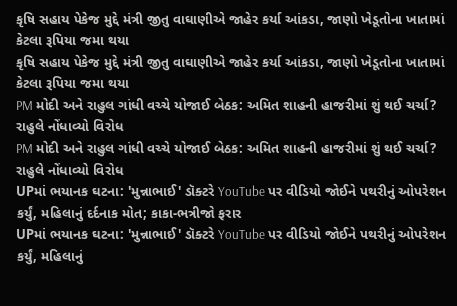કૃષિ સહાય પેકેજ મુદ્દે મંત્રી જીતુ વાઘાણીએ જાહેર કર્યા આંકડા, જાણો ખેડૂતોના ખાતામાં કેટલા રૂપિયા જમા થયા
કૃષિ સહાય પેકેજ મુદ્દે મંત્રી જીતુ વાઘાણીએ જાહેર કર્યા આંકડા, જાણો ખેડૂતોના ખાતામાં કેટલા રૂપિયા જમા થયા
PM મોદી અને રાહુલ ગાંધી વચ્ચે યોજાઈ બેઠક: અમિત શાહની હાજરીમાં શું થઈ ચર્ચા? રાહુલે નોંધાવ્યો વિરોધ
PM મોદી અને રાહુલ ગાંધી વચ્ચે યોજાઈ બેઠક: અમિત શાહની હાજરીમાં શું થઈ ચર્ચા? રાહુલે નોંધાવ્યો વિરોધ
UPમાં ભયાનક ઘટના: 'મુન્નાભાઈ' ડૉક્ટરે YouTube પર વીડિયો જોઈને પથરીનું ઓપરેશન કર્યું, મહિલાનું દર્દનાક મોત; કાકા-ભત્રીજો ફરાર
UPમાં ભયાનક ઘટના: 'મુન્નાભાઈ' ડૉક્ટરે YouTube પર વીડિયો જોઈને પથરીનું ઓપરેશન કર્યું, મહિલાનું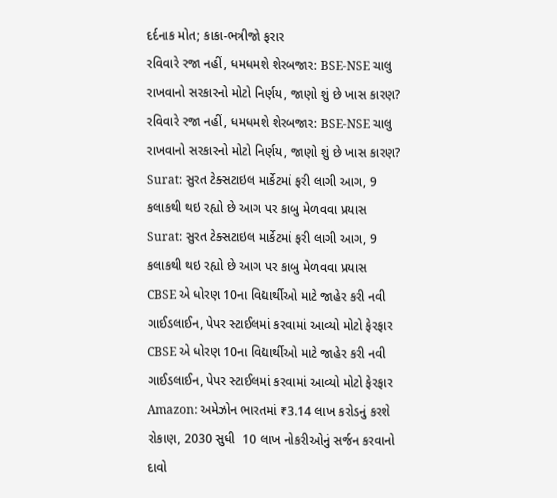દર્દનાક મોત; કાકા-ભત્રીજો ફરાર
રવિવારે રજા નહીં, ધમધમશે શેરબજાર: BSE-NSE ચાલુ રાખવાનો સરકારનો મોટો નિર્ણય, જાણો શું છે ખાસ કારણ?
રવિવારે રજા નહીં, ધમધમશે શેરબજાર: BSE-NSE ચાલુ રાખવાનો સરકારનો મોટો નિર્ણય, જાણો શું છે ખાસ કારણ?
Surat: સુરત ટેક્સટાઇલ માર્કેટમાં ફરી લાગી આગ, 9 કલાકથી થઇ રહ્યો છે આગ પર કાબુ મેળવવા પ્રયાસ
Surat: સુરત ટેક્સટાઇલ માર્કેટમાં ફરી લાગી આગ, 9 કલાકથી થઇ રહ્યો છે આગ પર કાબુ મેળવવા પ્રયાસ
CBSE એ ધોરણ 10ના વિદ્યાર્થીઓ માટે જાહેર કરી નવી ગાઈડલાઈન, પેપર સ્ટાઈલમાં કરવામાં આવ્યો મોટો ફેરફાર
CBSE એ ધોરણ 10ના વિદ્યાર્થીઓ માટે જાહેર કરી નવી ગાઈડલાઈન, પેપર સ્ટાઈલમાં કરવામાં આવ્યો મોટો ફેરફાર
Amazon: અમેઝોન ભારતમાં ₹3.14 લાખ કરોડનું કરશે રોકાણ, 2030 સુધી  10 લાખ નોકરીઓનું સર્જન કરવાનો દાવો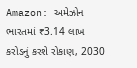Amazon: અમેઝોન ભારતમાં ₹3.14 લાખ કરોડનું કરશે રોકાણ, 2030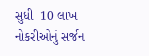સુધી  10 લાખ નોકરીઓનું સર્જન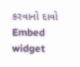કરવાનો દાવો
Embed widget